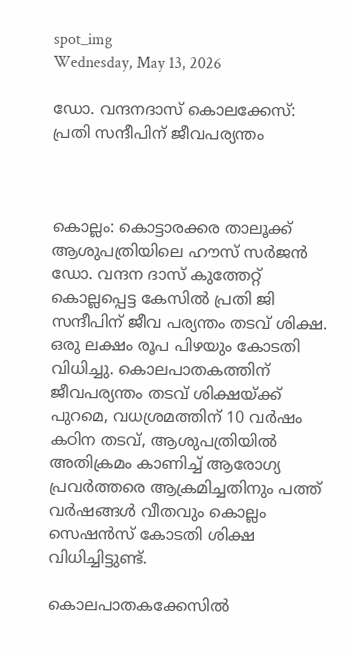spot_img
Wednesday, May 13, 2026

ഡോ. വന്ദനദാസ് കൊലക്കേസ്: പ്രതി സന്ദീപിന് ജീവപര്യന്തം



കൊല്ലം: കൊട്ടാരക്കര താലൂക്ക് ആശുപത്രിയിലെ ഹൗസ് സര്‍ജന്‍ ഡോ. വന്ദന ദാസ് കുത്തേറ്റ് കൊല്ലപ്പെട്ട കേസില്‍ പ്രതി ജി സന്ദീപിന് ജീവ പര്യന്തം തടവ് ശിക്ഷ. ഒരു ലക്ഷം രൂപ പിഴയും കോടതി വിധിച്ചു. കൊലപാതകത്തിന് ജീവപര്യന്തം തടവ് ശിക്ഷയ്ക്ക് പുറമെ, വധശ്രമത്തിന് 10 വര്‍ഷം കഠിന തടവ്, ആശുപത്രിയില്‍ അതിക്രമം കാണിച്ച് ആരോഗ്യ പ്രവര്‍ത്തരെ ആക്രമിച്ചതിനും പത്ത് വര്‍ഷങ്ങള്‍ വീതവും കൊല്ലം സെഷന്‍സ് കോടതി ശിക്ഷ വിധിച്ചിട്ടുണ്ട്.

കൊലപാതകക്കേസില്‍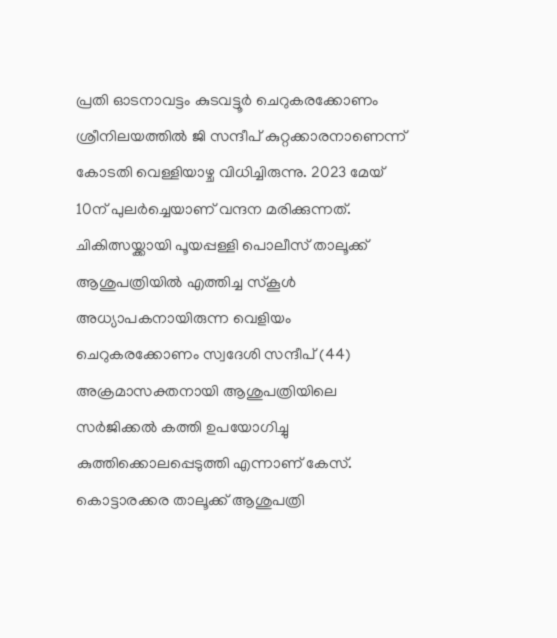പ്രതി ഓടനാവട്ടം കുടവട്ടൂര്‍ ചെറുകരക്കോണം ശ്രീനിലയത്തില്‍ ജി സന്ദീപ് കുറ്റക്കാരനാണെന്ന് കോടതി വെള്ളിയാഴ്ച വിധിച്ചിരുന്നു. 2023 മേയ് 10ന് പുലര്‍ച്ചെയാണ് വന്ദന മരിക്കുന്നത്. ചികിത്സയ്ക്കായി പൂയപ്പള്ളി പൊലീസ് താലൂക്ക് ആശുപത്രിയില്‍ എത്തിച്ച സ്‌കൂള്‍ അധ്യാപകനായിരുന്ന വെളിയം ചെറുകരക്കോണം സ്വദേശി സന്ദീപ് (44) അക്രമാസക്തനായി ആശുപത്രിയിലെ സര്‍ജിക്കല്‍ കത്തി ഉപയോഗിച്ചു കുത്തിക്കൊലപ്പെടുത്തി എന്നാണ് കേസ്. കൊട്ടാരക്കര താലൂക്ക് ആശുപത്രി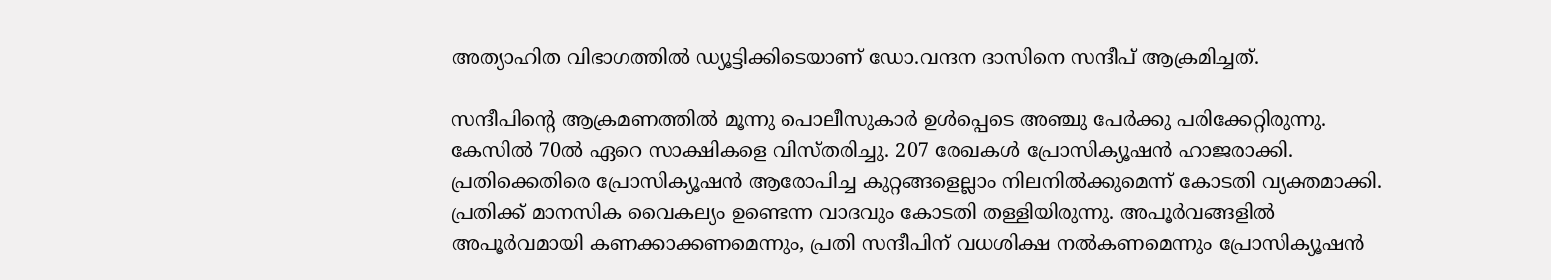അത്യാഹിത വിഭാഗത്തില്‍ ഡ്യൂട്ടിക്കിടെയാണ് ഡോ.വന്ദന ദാസിനെ സന്ദീപ് ആക്രമിച്ചത്.

സന്ദീപിന്റെ ആക്രമണത്തില്‍ മൂന്നു പൊലീസുകാര്‍ ഉള്‍പ്പെടെ അഞ്ചു പേര്‍ക്കു പരിക്കേറ്റിരുന്നു. കേസില്‍ 70ല്‍ ഏറെ സാക്ഷികളെ വിസ്തരിച്ചു. 207 രേഖകള്‍ പ്രോസിക്യൂഷന്‍ ഹാജരാക്കി. പ്രതിക്കെതിരെ പ്രോസിക്യൂഷന്‍ ആരോപിച്ച കുറ്റങ്ങളെല്ലാം നിലനില്‍ക്കുമെന്ന് കോടതി വ്യക്തമാക്കി. പ്രതിക്ക് മാനസിക വൈകല്യം ഉണ്ടെന്ന വാദവും കോടതി തള്ളിയിരുന്നു. അപൂര്‍വങ്ങളില്‍ അപൂര്‍വമായി കണക്കാക്കണമെന്നും, പ്രതി സന്ദീപിന് വധശിക്ഷ നല്‍കണമെന്നും പ്രോസിക്യൂഷന്‍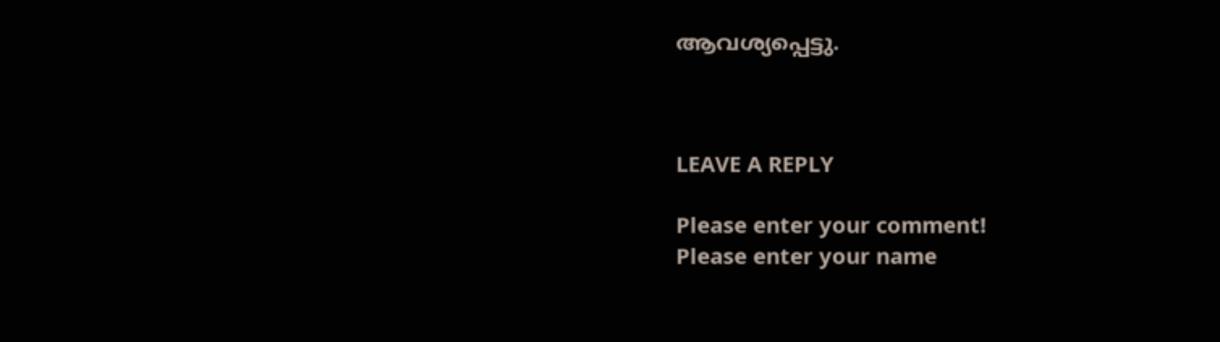ആവശ്യപ്പെട്ടു.



LEAVE A REPLY

Please enter your comment!
Please enter your name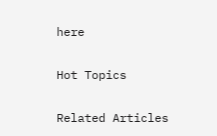here

Hot Topics

Related Articles